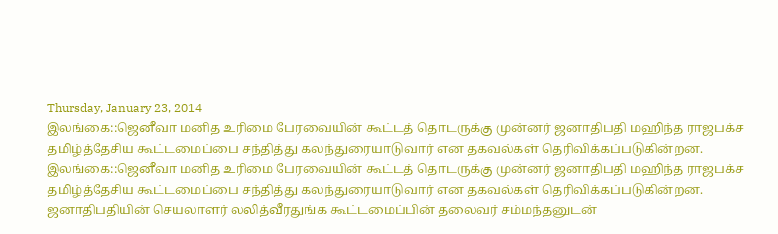Thursday, January 23, 2014
இலங்கை::ஜெனீவா மனித உரிமை பேரவையின் கூட்டத் தொடருக்கு முன்னர் ஜனாதிபதி மஹிந்த ராஜபக்ச தமிழ்த்தேசிய கூட்டமைப்பை சந்தித்து கலந்துரையாடுவார் என தகவல்கள் தெரிவிக்கப்படுகின்றன.
இலங்கை::ஜெனீவா மனித உரிமை பேரவையின் கூட்டத் தொடருக்கு முன்னர் ஜனாதிபதி மஹிந்த ராஜபக்ச தமிழ்த்தேசிய கூட்டமைப்பை சந்தித்து கலந்துரையாடுவார் என தகவல்கள் தெரிவிக்கப்படுகின்றன.
ஜனாதிபதியின் செயலாளர் லலித்வீரதுங்க கூட்டமைப்பின் தலைவர் சம்மந்தனுடன்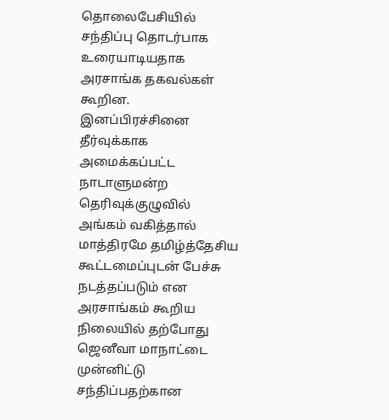தொலைபேசியில் சந்திப்பு தொடர்பாக உரையாடியதாக அரசாங்க தகவல்கள் கூறின.
இனப்பிரச்சினை தீர்வுக்காக அமைக்கப்பட்ட நாடாளுமன்ற தெரிவுக்குழுவில்
அங்கம் வகித்தால் மாத்திரமே தமிழ்த்தேசிய கூட்டமைப்புடன் பேச்சு
நடத்தப்படும் என அரசாங்கம் கூறிய நிலையில் தற்போது ஜெனீவா மாநாட்டை
முன்னிட்டு சந்திப்பதற்கான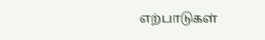எற்பாடுகள்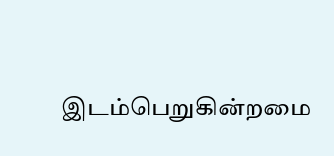இடம்பெறுகின்றமை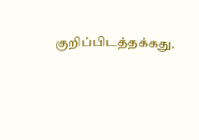குறிப்பிடத்தக்கது.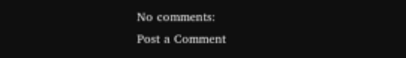No comments:
Post a Comment